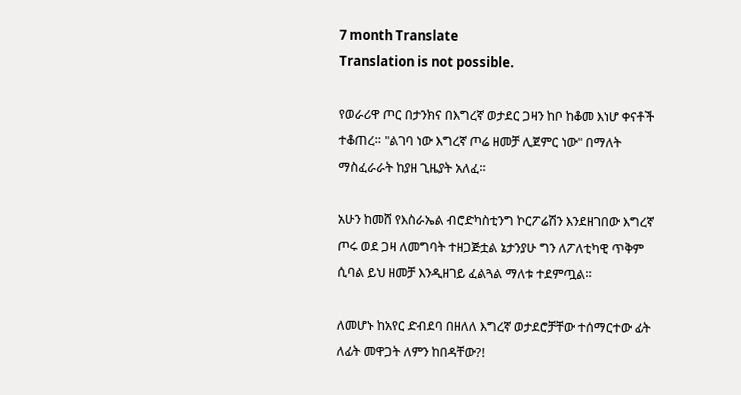7 month Translate
Translation is not possible.

የወራሪዋ ጦር በታንክና በእግረኛ ወታደር ጋዛን ከቦ ከቆመ እነሆ ቀናቶች ተቆጠረ። "ልገባ ነው እግረኛ ጦሬ ዘመቻ ሊጀምር ነው" በማለት ማስፈራራት ከያዘ ጊዜያት አለፈ።

አሁን ከመሸ የእስራኤል ብሮድካስቲንግ ኮርፖሬሽን እንደዘገበው እግረኛ ጦሩ ወደ ጋዛ ለመግባት ተዘጋጅቷል ኔታንያሁ ግን ለፖለቲካዊ ጥቅም ሲባል ይህ ዘመቻ እንዲዘገይ ፈልጓል ማለቱ ተደምጧል።

ለመሆኑ ከአየር ድብደባ በዘለለ እግረኛ ወታደሮቻቸው ተሰማርተው ፊት ለፊት መዋጋት ለምን ከበዳቸው?!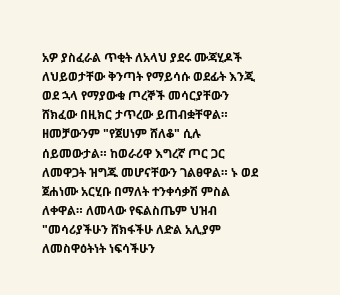አዎ ያስፈራል ጥቂት ለአላህ ያደሩ ሙጃሂዶች ለህይወታቸው ቅንጣት የማይሳሱ ወደፊት እንጂ ወደ ኋላ የማያውቁ ጦረኞች መሳርያቸውን ሸክፈው በዚክር ታጥረው ይጠብቋቸዋል። ዘመቻውንም "የጀሀነም ሸለቆ" ሲሉ ሰይመውታል። ከወራሪዋ እግረኛ ጦር ጋር ለመዋጋት ዝግጁ መሆናቸውን ገልፀዋል። ኑ ወደ ጀሐነሙ አርሂቡ በማለት ተንቀሳቃሽ ምስል ለቀዋል። ለመላው የፍልስጤም ህዝብ "መሳሪያችሁን ሸክፋችሁ ለድል አሊያም ለመስዋዕትነት ነፍሳችሁን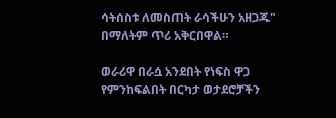ሳትሰስቱ ለመስጠት ራሳችሁን አዘጋጁ" በማለትም ጥሪ አቅርበዋል።

ወራሪዋ በራሷ አንደበት የነፍስ ዋጋ የምንከፍልበት በርካታ ወታደሮቻችን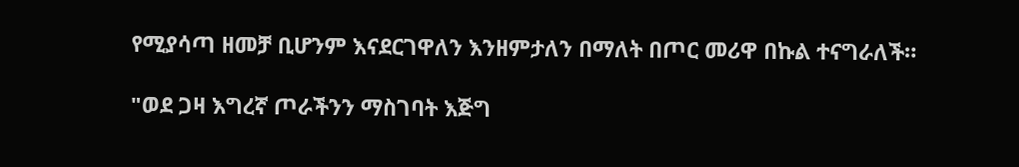የሚያሳጣ ዘመቻ ቢሆንም እናደርገዋለን እንዘምታለን በማለት በጦር መሪዋ በኩል ተናግራለች።

"ወደ ጋዛ እግረኛ ጦራችንን ማስገባት እጅግ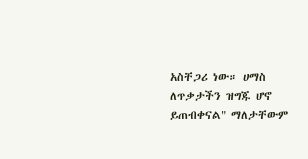አስቸጋሪ ነው። ሀማስ ለጥቃታችን ዝግጁ ሆኖ ይጠብቀናል" ማለታቸውም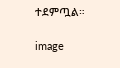ተደምጧል።

image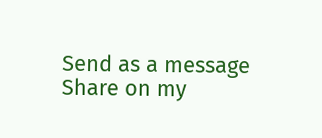Send as a message
Share on my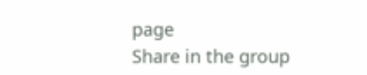page
Share in the group